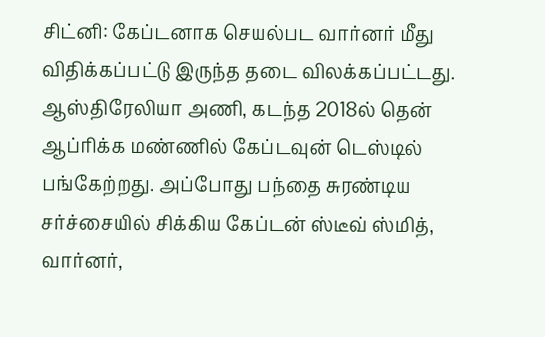சிட்னி: கேப்டனாக செயல்பட வார்னர் மீது விதிக்கப்பட்டு இருந்த தடை விலக்கப்பட்டது.
ஆஸ்திரேலியா அணி, கடந்த 2018ல் தென் ஆப்ரிக்க மண்ணில் கேப்டவுன் டெஸ்டில் பங்கேற்றது. அப்போது பந்தை சுரண்டிய சர்ச்சையில் சிக்கிய கேப்டன் ஸ்டீவ் ஸ்மித், வார்னர்,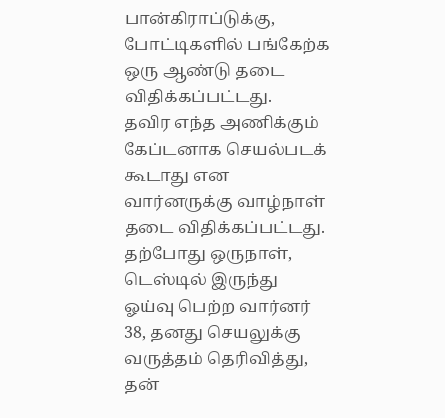பான்கிராப்டுக்கு, போட்டிகளில் பங்கேற்க ஒரு ஆண்டு தடை விதிக்கப்பட்டது.
தவிர எந்த அணிக்கும் கேப்டனாக செயல்படக் கூடாது என வார்னருக்கு வாழ்நாள் தடை விதிக்கப்பட்டது. தற்போது ஒருநாள், டெஸ்டில் இருந்து ஓய்வு பெற்ற வார்னர் 38, தனது செயலுக்கு வருத்தம் தெரிவித்து, தன்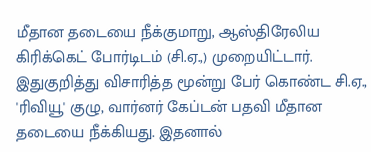மீதான தடையை நீக்குமாறு, ஆஸ்திரேலிய கிரிக்கெட் போர்டிடம் (சி.ஏ.,) முறையிட்டார்.
இதுகுறித்து விசாரித்த மூன்று பேர் கொண்ட சி.ஏ., 'ரிவியூ' குழு, வார்னர் கேப்டன் பதவி மீதான தடையை நீக்கியது. இதனால்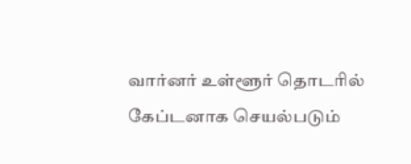வார்னர் உள்ளூர் தொடரில் கேப்டனாக செயல்படும்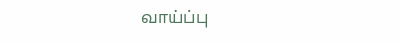வாய்ப்பு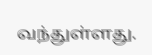வந்துள்ளது.